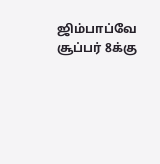ஜிம்பாப்வே சூப்பர் 8க்கு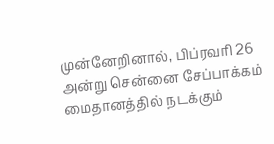முன்னேறினால், பிப்ரவரி 26 அன்று சென்னை சேப்பாக்கம் மைதானத்தில் நடக்கும்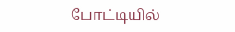போட்டியில்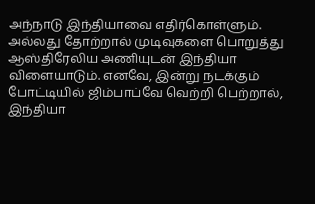அந்நாடு இந்தியாவை எதிர்கொள்ளும். அல்லது தோற்றால் முடிவுகளை பொறுத்து ஆஸ்திரேலிய அணியுடன் இந்தியா விளையாடும். எனவே, இன்று நடக்கும் போட்டியில் ஜிம்பாப்வே வெற்றி பெற்றால், இந்தியா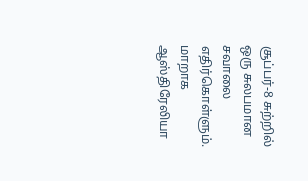சூப்பர்-8 சுற்றில் ஒரு சுலபமான சவாலை எதிர்கொள்ளும். மாறாக ஆஸ்திரேலியா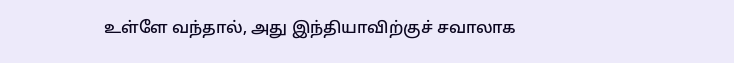உள்ளே வந்தால், அது இந்தியாவிற்குச் சவாலாக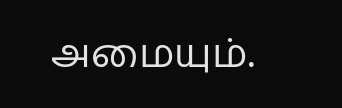அமையும்.